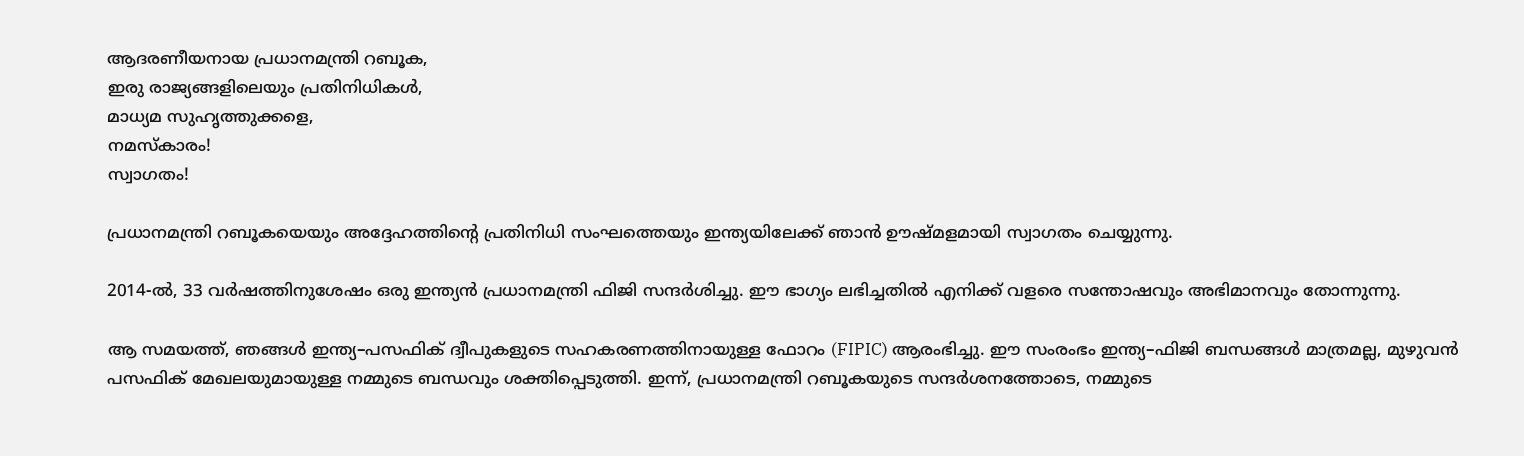ആദരണീയനായ പ്രധാനമന്ത്രി റബൂക,
ഇരു രാജ്യങ്ങളിലെയും പ്രതിനിധികൾ,
മാധ്യമ സുഹൃത്തുക്കളെ,
നമസ്കാരം!
സ്വാഗതം!

പ്രധാനമന്ത്രി റബൂകയെയും അദ്ദേഹത്തിന്റെ പ്രതിനിധി സംഘത്തെയും ഇന്ത്യയിലേക്ക് ഞാൻ ഊഷ്മളമായി സ്വാഗതം ചെയ്യുന്നു.

2014-ൽ, 33 വർഷത്തിനുശേഷം ഒരു ഇന്ത്യൻ പ്രധാനമന്ത്രി ഫിജി സന്ദർശിച്ചു. ഈ ഭാഗ്യം ലഭിച്ചതിൽ എനിക്ക് വളരെ സന്തോഷവും അഭിമാനവും തോന്നുന്നു.

ആ സമയത്ത്, ഞങ്ങൾ ഇന്ത്യ–പസഫിക് ദ്വീപുകളുടെ സഹകരണത്തിനായുള്ള ഫോറം (FIPIC) ആരംഭിച്ചു. ഈ സംരംഭം ഇന്ത്യ–ഫിജി ബന്ധങ്ങൾ മാത്രമല്ല, മുഴുവൻ പസഫിക് മേഖലയുമായുള്ള നമ്മുടെ ബന്ധവും ശക്തിപ്പെടുത്തി. ഇന്ന്, പ്രധാനമന്ത്രി റബൂകയുടെ സന്ദർശനത്തോടെ, നമ്മുടെ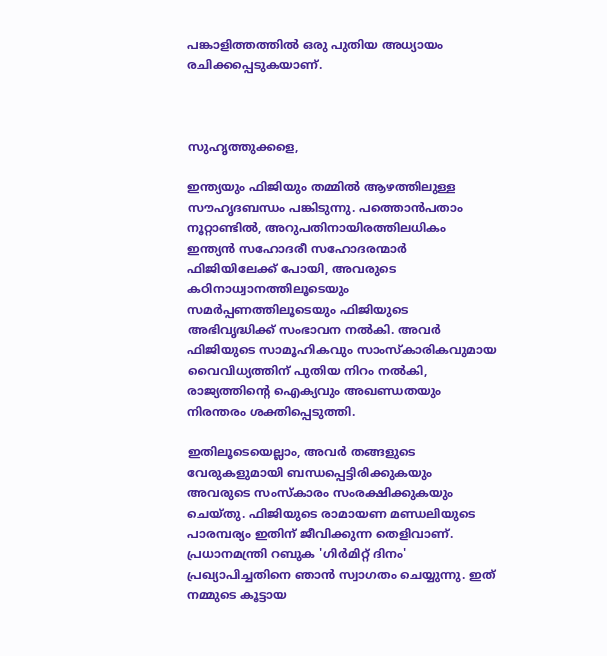പങ്കാളിത്തത്തിൽ ഒരു പുതിയ അധ്യായം രചിക്കപ്പെടുകയാണ്.



സുഹൃത്തുക്കളെ,

ഇന്ത്യയും ഫിജിയും തമ്മിൽ ആഴത്തിലുള്ള സൗഹൃദബന്ധം പങ്കിടുന്നു. പത്തൊൻപതാം നൂറ്റാണ്ടിൽ, അറുപതിനായിരത്തിലധികം ഇന്ത്യൻ സഹോദരീ സഹോദരന്മാർ ഫിജിയിലേക്ക് പോയി, അവരുടെ കഠിനാധ്വാനത്തിലൂടെയും സമർപ്പണത്തിലൂടെയും ഫിജിയുടെ അഭിവൃദ്ധിക്ക് സംഭാവന നൽകി. അവർ ഫിജിയുടെ സാമൂഹികവും സാംസ്കാരികവുമായ വൈവിധ്യത്തിന് പുതിയ നിറം നൽകി, രാജ്യത്തിന്റെ ഐക്യവും അഖണ്ഡതയും നിരന്തരം ശക്തിപ്പെടുത്തി.

ഇതിലൂടെയെല്ലാം, അവർ തങ്ങളുടെ വേരുകളുമായി ബന്ധപ്പെട്ടിരിക്കുകയും അവരുടെ സംസ്കാരം സംരക്ഷിക്കുകയും ചെയ്തു. ഫിജിയുടെ രാമായണ മണ്ഡലിയുടെ പാരമ്പര്യം ഇതിന് ജീവിക്കുന്ന തെളിവാണ്. പ്രധാനമന്ത്രി റബുക 'ഗിർമിറ്റ് ദിനം' പ്രഖ്യാപിച്ചതിനെ ഞാൻ സ്വാഗതം ചെയ്യുന്നു. ഇത് നമ്മുടെ കൂട്ടായ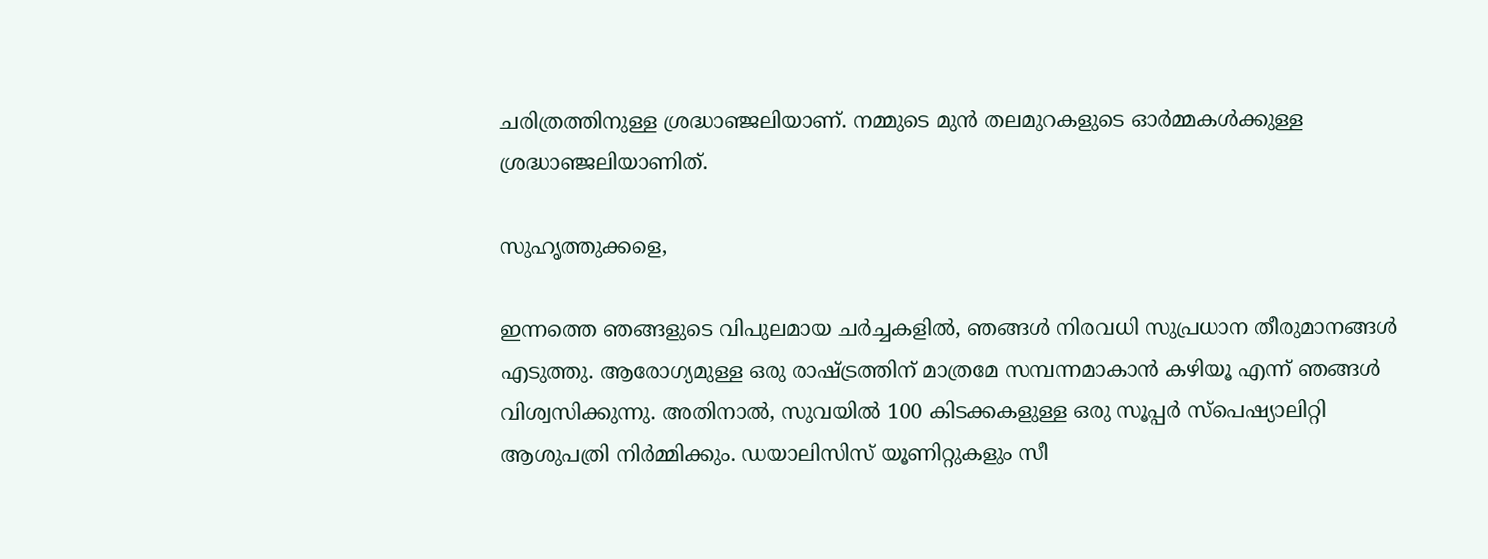ചരിത്രത്തിനുള്ള ശ്രദ്ധാഞ്ജലിയാണ്. നമ്മുടെ മുൻ തലമുറകളുടെ ഓർമ്മകൾക്കുള്ള ശ്രദ്ധാഞ്ജലിയാണിത്.

സുഹൃത്തുക്കളെ,

ഇന്നത്തെ ഞങ്ങളുടെ വിപുലമായ ചർച്ചകളിൽ, ഞങ്ങൾ നിരവധി സുപ്രധാന തീരുമാനങ്ങൾ എടുത്തു. ആരോഗ്യമുള്ള ഒരു രാഷ്ട്രത്തിന് മാത്രമേ സമ്പന്നമാകാൻ കഴിയൂ എന്ന് ഞങ്ങൾ വിശ്വസിക്കുന്നു. അതിനാൽ, സുവയിൽ 100 കിടക്കകളുള്ള ഒരു സൂപ്പർ സ്പെഷ്യാലിറ്റി ആശുപത്രി നിർമ്മിക്കും. ഡയാലിസിസ് യൂണിറ്റുകളും സീ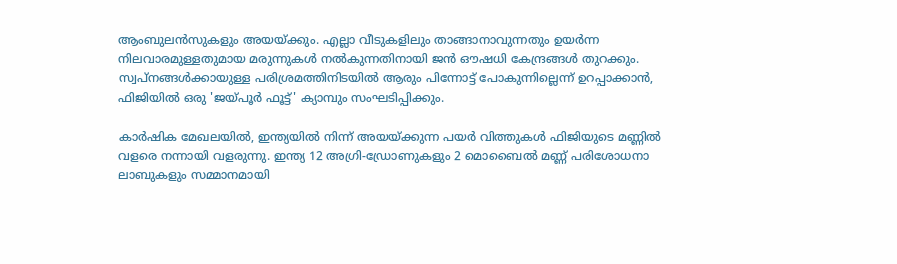ആംബുലൻസുകളും അയയ്ക്കും. എല്ലാ വീടുകളിലും താങ്ങാനാവുന്നതും ഉയർന്ന നിലവാരമുള്ളതുമായ മരുന്നുകൾ നൽകുന്നതിനായി ജൻ ഔഷധി കേന്ദ്രങ്ങൾ തുറക്കും. സ്വപ്നങ്ങൾക്കായുള്ള പരിശ്രമത്തിനിടയിൽ ആരും പിന്നോട്ട് പോകുന്നില്ലെന്ന് ഉറപ്പാക്കാൻ, ഫിജിയിൽ ഒരു 'ജയ്പൂർ ഫൂട്ട്' ക്യാമ്പും സംഘടിപ്പിക്കും.

കാർഷിക മേഖലയിൽ, ഇന്ത്യയിൽ നിന്ന് അയയ്ക്കുന്ന പയർ വിത്തുകൾ ഫിജിയുടെ മണ്ണിൽ വളരെ നന്നായി വളരുന്നു. ഇന്ത്യ 12 അഗ്രി-ഡ്രോണുകളും 2 മൊബൈൽ മണ്ണ് പരിശോധനാ ലാബുകളും സമ്മാനമായി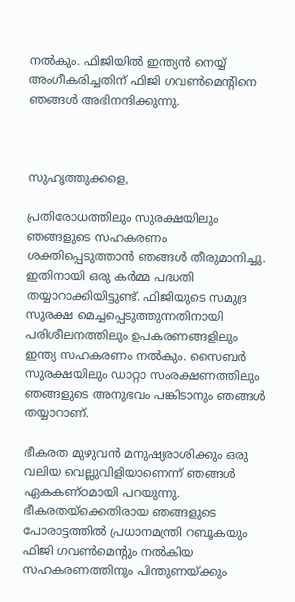നൽകും. ഫിജിയിൽ ഇന്ത്യൻ നെയ്യ് അംഗീകരിച്ചതിന് ഫിജി ഗവൺമെൻ്റിനെ ഞങ്ങൾ അഭിനന്ദിക്കുന്നു.



സുഹൃത്തുക്കളെ,

പ്രതിരോധത്തിലും സുരക്ഷയിലും ഞങ്ങളുടെ സഹകരണം ശക്തിപ്പെടുത്താൻ ഞങ്ങൾ തീരുമാനിച്ചു. ഇതിനായി ഒരു കർമ്മ പദ്ധതി തയ്യാറാക്കിയിട്ടുണ്ട്. ഫിജിയുടെ സമുദ്ര സുരക്ഷ മെച്ചപ്പെടുത്തുന്നതിനായി പരിശീലനത്തിലും ഉപകരണങ്ങളിലും ഇന്ത്യ സഹകരണം നൽകും. സൈബർ സുരക്ഷയിലും ഡാറ്റാ സംരക്ഷണത്തിലും ഞങ്ങളുടെ അനുഭവം പങ്കിടാനും ഞങ്ങൾ തയ്യാറാണ്.

ഭീകരത മുഴുവൻ മനുഷ്യരാശിക്കും ഒരു വലിയ വെല്ലുവിളിയാണെന്ന് ഞങ്ങൾ ഏകകണ്ഠമായി പറയുന്നു. ഭീകരതയ്‌ക്കെതിരായ ഞങ്ങളുടെ പോരാട്ടത്തിൽ പ്രധാനമന്ത്രി റബൂകയും ഫിജി ഗവൺമെൻ്റും നൽകിയ സഹകരണത്തിനും പിന്തുണയ്ക്കും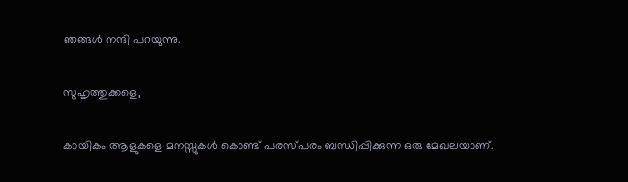ഞങ്ങൾ നന്ദി പറയുന്നു.

സുഹൃത്തുക്കളെ,

കായികം ആളുകളെ മനസ്സുകൾ കൊണ്ട് പരസ്പരം ബന്ധിപ്പിക്കുന്ന ഒരു മേഖലയാണ്.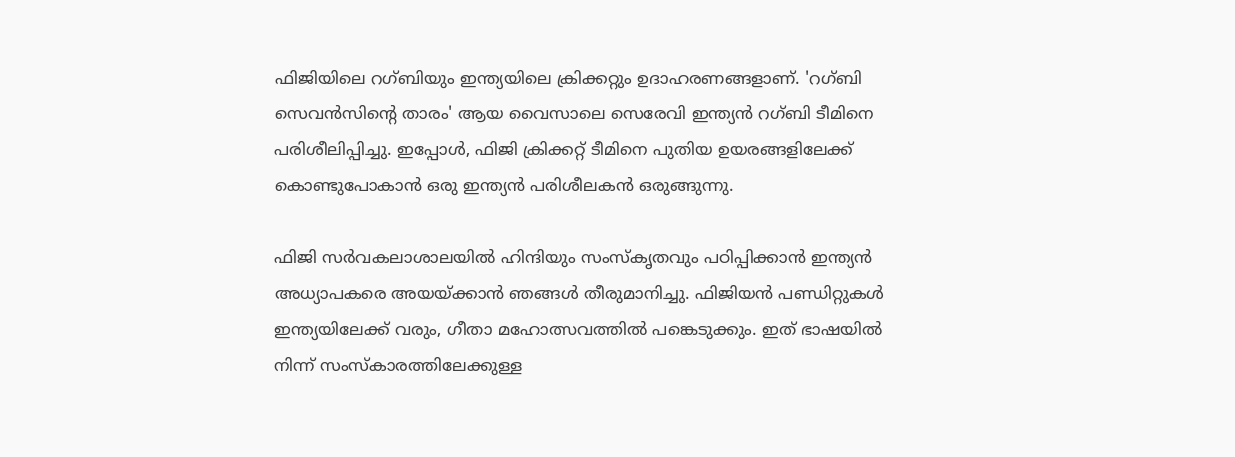ഫിജിയിലെ റഗ്ബിയും ഇന്ത്യയിലെ ക്രിക്കറ്റും ഉദാഹരണങ്ങളാണ്. 'റഗ്ബി സെവൻസിന്റെ താരം' ആയ വൈസാലെ സെരേവി ഇന്ത്യൻ റഗ്ബി ടീമിനെ പരിശീലിപ്പിച്ചു. ഇപ്പോൾ, ഫിജി ക്രിക്കറ്റ് ടീമിനെ പുതിയ ഉയരങ്ങളിലേക്ക് കൊണ്ടുപോകാൻ ഒരു ഇന്ത്യൻ പരിശീലകൻ ഒരുങ്ങുന്നു.

ഫിജി സർവകലാശാലയിൽ ഹിന്ദിയും സംസ്‌കൃതവും പഠിപ്പിക്കാൻ ഇന്ത്യൻ അധ്യാപകരെ അയയ്ക്കാൻ ഞങ്ങൾ തീരുമാനിച്ചു. ഫിജിയൻ പണ്ഡിറ്റുകൾ ഇന്ത്യയിലേക്ക് വരും, ഗീതാ മഹോത്സവത്തിൽ പങ്കെടുക്കും. ഇത് ഭാഷയിൽ നിന്ന് സംസ്കാരത്തിലേക്കുള്ള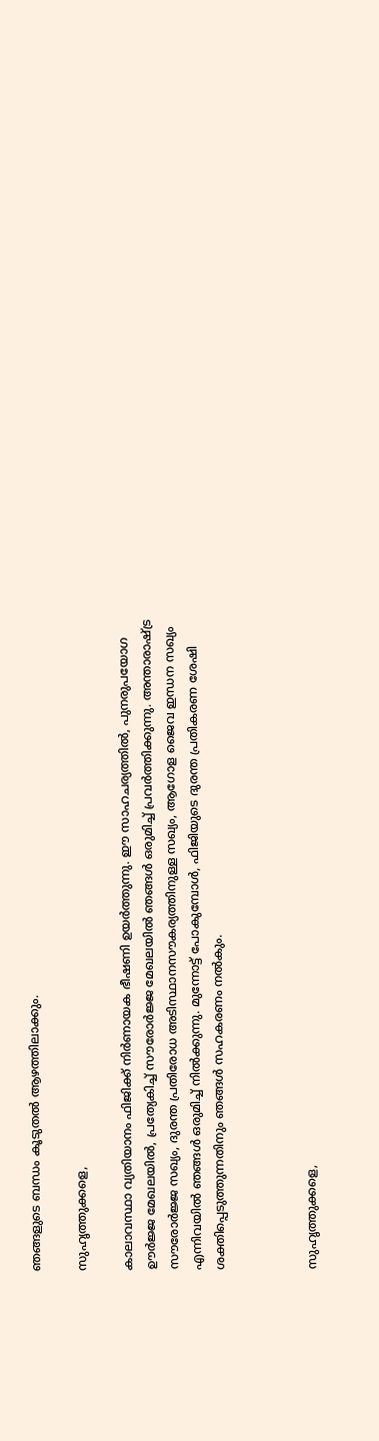ഞങ്ങളുടെ ബന്ധം കൂടുതൽ ആഴത്തിലാക്കും.

സുഹൃത്തുക്കളെ,

കാലാവസ്ഥാ വ്യതിയാനം ഫിജിക്ക് നിർണായക ഭീഷണി ഉയർത്തുന്നു. ഈ സാഹചര്യത്തിൽ, പുനരുപയോഗ ഊർജ്ജ മേഖലയിൽ, പ്രത്യേകിച്ച് സൗരോർജ്ജ മേഖലയിൽ ഞങ്ങൾ ഒരുമിച്ച് പ്രവർത്തിക്കുന്നു. അന്താരാഷ്ട്ര സൗരോർജ്ജ സഖ്യം, ദുരന്ത പ്രതിരോധ അടിസ്ഥാനസൗകര്യത്തിനുള്ള സഖ്യം, ആഗോള ജൈവ ഇന്ധന സഖ്യം  എന്നിവയിൽ ഞങ്ങൾ ഒരുമിച്ച് നിൽക്കുന്നു. മുന്നോട്ട് പോകുമ്പോൾ, ഫിജിയുടെ ദുരന്ത പ്രതികരണ ശേഷി ശക്തിപ്പെടുത്തുന്നതിനും ഞങ്ങൾ സഹകരണം നൽകും.



സുഹൃത്തുക്കളെ,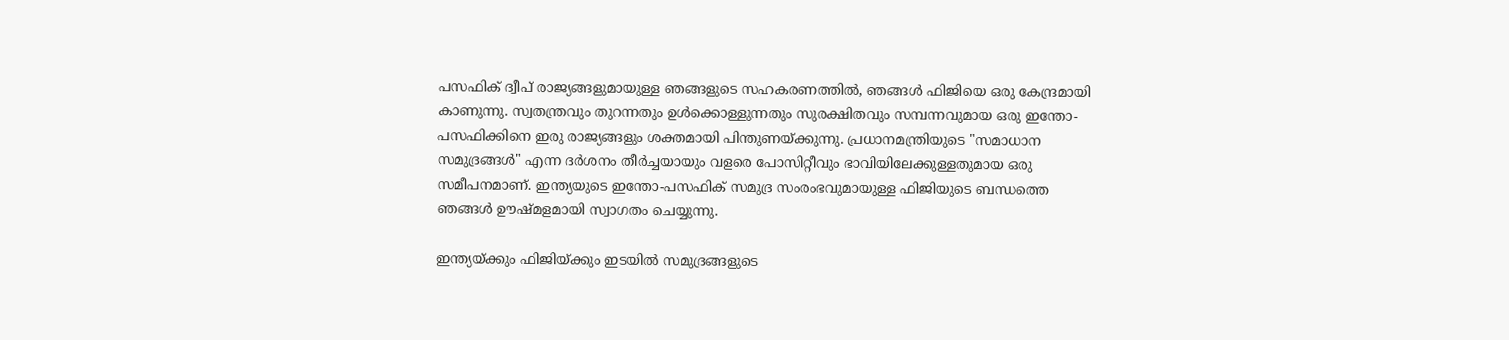പസഫിക് ദ്വീപ് രാജ്യങ്ങളുമായുള്ള ഞങ്ങളുടെ സഹകരണത്തിൽ, ഞങ്ങൾ ഫിജിയെ ഒരു കേന്ദ്രമായി കാണുന്നു. സ്വതന്ത്രവും തുറന്നതും ഉൾക്കൊള്ളുന്നതും സുരക്ഷിതവും സമ്പന്നവുമായ ഒരു ഇന്തോ-പസഫിക്കിനെ ഇരു രാജ്യങ്ങളും ശക്തമായി പിന്തുണയ്ക്കുന്നു. പ്രധാനമന്ത്രിയുടെ "സമാധാന സമുദ്രങ്ങൾ" എന്ന ദർശനം തീർച്ചയായും വളരെ പോസിറ്റീവും ഭാവിയിലേക്കുള്ളതുമായ ഒരു സമീപനമാണ്. ഇന്ത്യയുടെ ഇന്തോ-പസഫിക് സമുദ്ര സംരംഭവുമായുള്ള ഫിജിയുടെ ബന്ധത്തെ ഞങ്ങൾ ഊഷ്മളമായി സ്വാഗതം ചെയ്യുന്നു.

ഇന്ത്യയ്ക്കും ഫിജിയ്ക്കും ഇടയിൽ സമുദ്രങ്ങളുടെ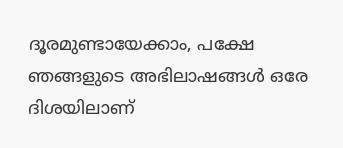ദൂരമുണ്ടായേക്കാം, പക്ഷേ ഞങ്ങളുടെ അഭിലാഷങ്ങൾ ഒരേ ദിശയിലാണ്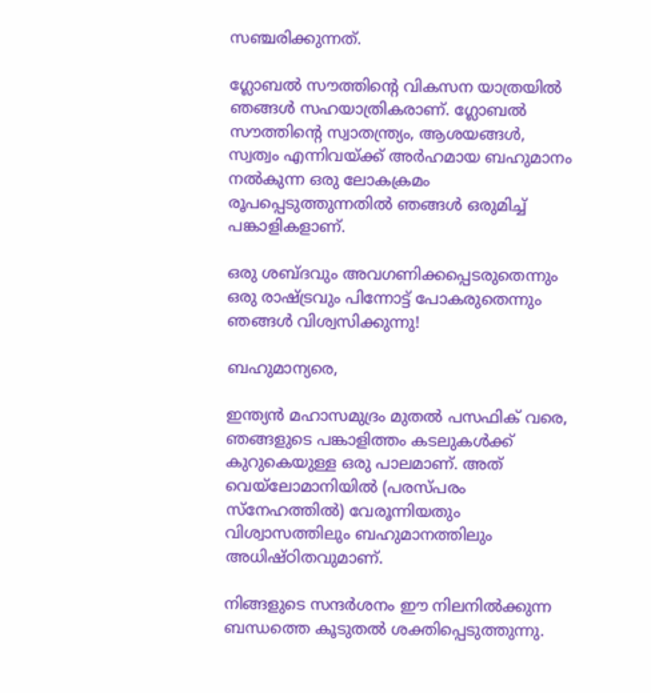സഞ്ചരിക്കുന്നത്.

ഗ്ലോബൽ സൗത്തിൻ്റെ വികസന യാത്രയിൽ ഞങ്ങൾ സഹയാത്രികരാണ്. ഗ്ലോബൽ സൗത്തിൻ്റെ സ്വാതന്ത്ര്യം, ആശയങ്ങൾ, സ്വത്വം എന്നിവയ്ക്ക് അർഹമായ ബഹുമാനം നൽകുന്ന ഒരു ലോകക്രമം രൂപപ്പെടുത്തുന്നതിൽ ഞങ്ങൾ ഒരുമിച്ച് പങ്കാളികളാണ്.

ഒരു ശബ്ദവും അവഗണിക്കപ്പെടരുതെന്നും ഒരു രാഷ്ട്രവും പിന്നോട്ട് പോകരുതെന്നും ഞങ്ങൾ വിശ്വസിക്കുന്നു!

ബഹുമാന്യരെ,

ഇന്ത്യൻ മഹാസമുദ്രം മുതൽ പസഫിക് വരെ, ഞങ്ങളുടെ പങ്കാളിത്തം കടലുകൾക്ക് കുറുകെയുള്ള ഒരു പാലമാണ്. അത് വെയ്‌ലോമാനിയിൽ (പരസ്പരം സ്നേഹത്തിൽ) വേരൂന്നിയതും വിശ്വാസത്തിലും ബഹുമാനത്തിലും അധിഷ്ഠിതവുമാണ്.

നിങ്ങളുടെ സന്ദർശനം ഈ നിലനിൽക്കുന്ന ബന്ധത്തെ കൂടുതൽ ശക്തിപ്പെടുത്തുന്നു.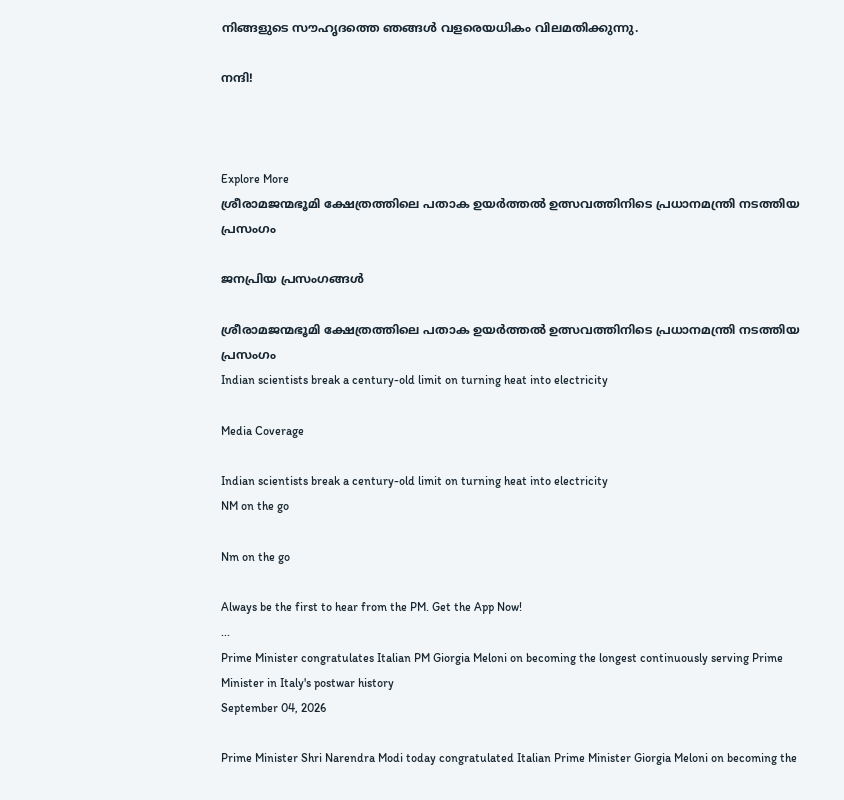നിങ്ങളുടെ സൗഹൃദത്തെ ഞങ്ങൾ വളരെയധികം വിലമതിക്കുന്നു.

നന്ദി!



Explore More
ശ്രീരാമജന്മഭൂമി ക്ഷേത്രത്തിലെ പതാക ഉയർത്തൽ ഉത്സവത്തിനിടെ പ്രധാനമന്ത്രി നടത്തിയ പ്രസംഗം

ജനപ്രിയ പ്രസംഗങ്ങൾ

ശ്രീരാമജന്മഭൂമി ക്ഷേത്രത്തിലെ പതാക ഉയർത്തൽ ഉത്സവത്തിനിടെ പ്രധാനമന്ത്രി നടത്തിയ പ്രസംഗം
Indian scientists break a century-old limit on turning heat into electricity

Media Coverage

Indian scientists break a century-old limit on turning heat into electricity
NM on the go

Nm on the go

Always be the first to hear from the PM. Get the App Now!
...
Prime Minister congratulates Italian PM Giorgia Meloni on becoming the longest continuously serving Prime Minister in Italy's postwar history
September 04, 2026

Prime Minister Shri Narendra Modi today congratulated Italian Prime Minister Giorgia Meloni on becoming the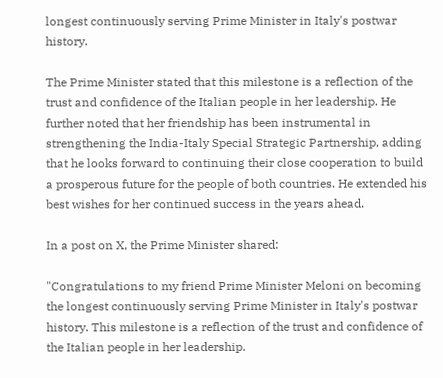longest continuously serving Prime Minister in Italy's postwar history.

The Prime Minister stated that this milestone is a reflection of the trust and confidence of the Italian people in her leadership. He further noted that her friendship has been instrumental in strengthening the India-Italy Special Strategic Partnership, adding that he looks forward to continuing their close cooperation to build a prosperous future for the people of both countries. He extended his best wishes for her continued success in the years ahead.

In a post on X, the Prime Minister shared:

"Congratulations to my friend Prime Minister Meloni on becoming the longest continuously serving Prime Minister in Italy's postwar history. This milestone is a reflection of the trust and confidence of the Italian people in her leadership.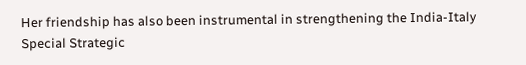Her friendship has also been instrumental in strengthening the India-Italy Special Strategic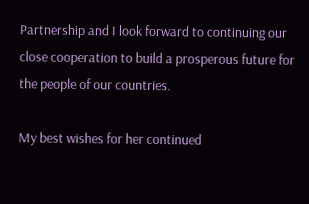Partnership and I look forward to continuing our close cooperation to build a prosperous future for the people of our countries.

My best wishes for her continued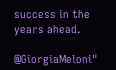success in the years ahead.

@GiorgiaMeloni"